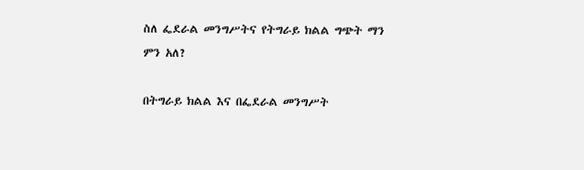ስለ ፌደራል መንግሥትና የትግራይ ክልል ግጭት ማን ምን አለ?

በትግራይ ክልል እና በፌደራል መንግሥት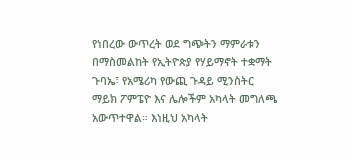የነበረው ውጥረት ወደ ግጭትን ማምራቱን በማስመልከት የኢትዮጵያ የሃይማኖት ተቋማት ጉባኤ፣ የአሜሪካ የውጪ ጉዳይ ሚንስትር ማይክ ፖምፔዮ እና ሌሎችም አካላት መግለጫ አውጥተዋል። እነዚህ አካላት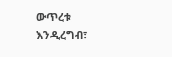ውጥረቱ እንዲረግብ፣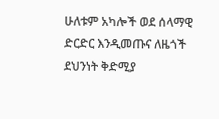ሁለቱም አካሎች ወደ ሰላማዊ ድርድር እንዲመጡና ለዜጎች ደህንነት ቅድሚያ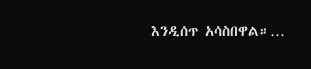እንዲሰጥ አሳስበዋል።…